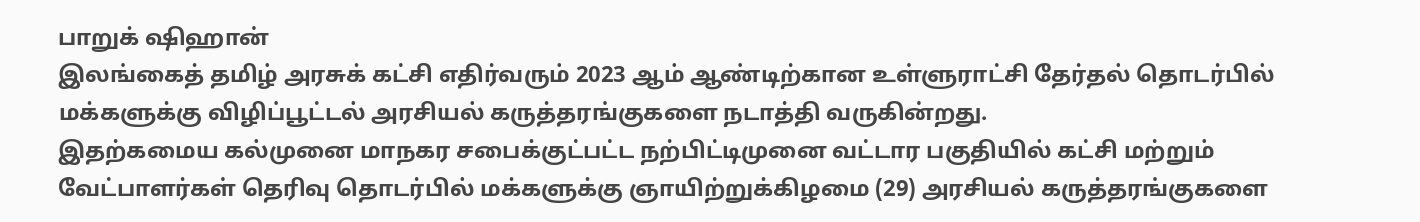பாறுக் ஷிஹான்
இலங்கைத் தமிழ் அரசுக் கட்சி எதிர்வரும் 2023 ஆம் ஆண்டிற்கான உள்ளுராட்சி தேர்தல் தொடர்பில் மக்களுக்கு விழிப்பூட்டல் அரசியல் கருத்தரங்குகளை நடாத்தி வருகின்றது.
இதற்கமைய கல்முனை மாநகர சபைக்குட்பட்ட நற்பிட்டிமுனை வட்டார பகுதியில் கட்சி மற்றும் வேட்பாளர்கள் தெரிவு தொடர்பில் மக்களுக்கு ஞாயிற்றுக்கிழமை (29) அரசியல் கருத்தரங்குகளை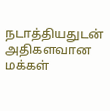நடாத்தியதுடன் அதிகளவான மக்கள்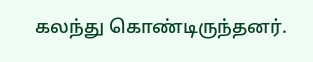கலந்து கொண்டிருந்தனர்.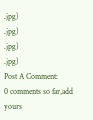.jpg)
.jpg)
.jpg)
.jpg)
Post A Comment:
0 comments so far,add yours